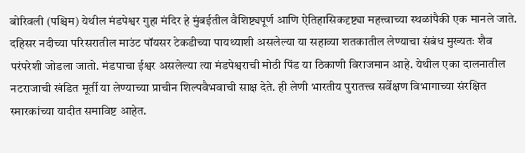बोरिवली (पश्चिम) येथील मंडपेश्वर गुहा मंदिर हे मुंबईतील वैशिष्ट्यपूर्ण आणि ऐतिहासिकदृष्ट्या महत्त्वाच्या स्थळांपैकी एक मानले जाते. दहिसर नदीच्या परिसरातील माउंट पॉयसर टेकडीच्या पायथ्याशी असलेल्या या सहाव्या शतकातील लेण्याचा संबंध मुख्यतः शैव परंपरेशी जोडला जातो. मंडपाचा ईश्वर असलेल्या त्या मंडपेश्वराची मोठी पिंड या ठिकाणी विराजमान आहे. येथील एका दालनातील नटराजाची खंडित मूर्ती या लेण्याच्या प्राचीन शिल्पवैभवाची साक्ष देते. ही लेणी भारतीय पुरातत्त्व सर्वेक्षण विभागाच्या संरक्षित स्मारकांच्या यादीत समाविष्ट आहेत.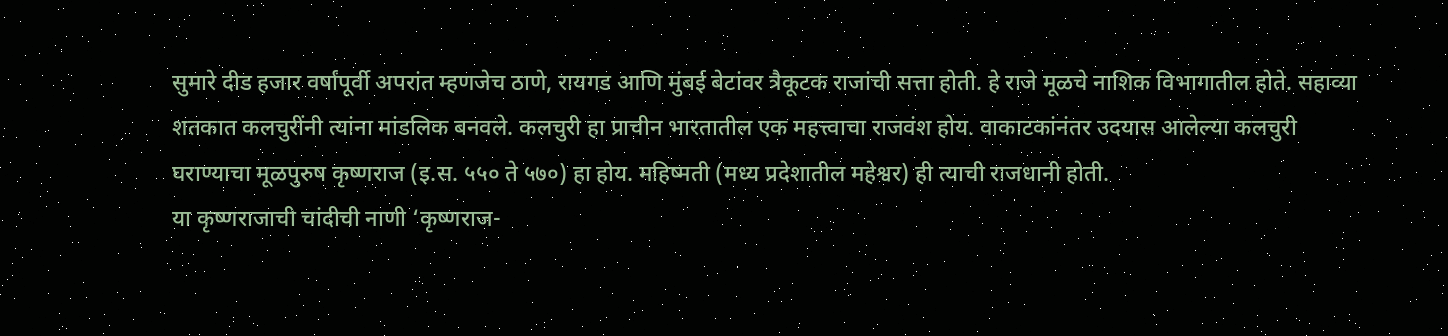सुमारे दीड हजार वर्षांपूर्वी अपरांत म्हणजेच ठाणे, रायगड आणि मुंबई बेटांवर त्रैकूटक राजांची सत्ता होती. हे राजे मूळचे नाशिक विभागातील होते. सहाव्या शतकात कलचुरींनी त्यांना मांडलिक बनवले. कलचुरी हा प्राचीन भारतातील एक महत्त्वाचा राजवंश होय. वाकाटकांनंतर उदयास आलेल्या कलचुरी घराण्याचा मूळपुरुष कृष्णराज (इ.स. ५५० ते ५७०) हा होय. महिष्मती (मध्य प्रदेशातील महेश्वर) ही त्याची राजधानी होती.
या कृष्णराजाची चांदीची नाणी ‘कृष्णराज-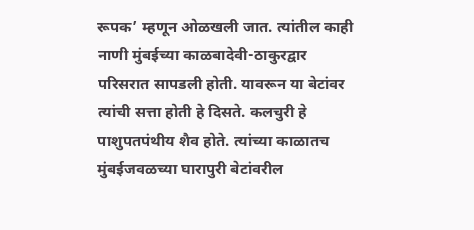रूपक’ म्हणून ओळखली जात. त्यांतील काही नाणी मुंबईच्या काळबादेवी-ठाकुरद्वार परिसरात सापडली होती. यावरून या बेटांवर त्यांची सत्ता होती हे दिसते. कलचुरी हे पाशुपतपंथीय शैव होते. त्यांच्या काळातच मुंबईजवळच्या घारापुरी बेटांवरील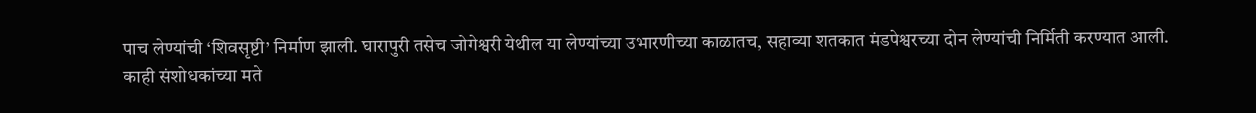पाच लेण्यांची ‘शिवसृष्टी’ निर्माण झाली. घारापुरी तसेच जोगेश्वरी येथील या लेण्यांच्या उभारणीच्या काळातच, सहाव्या शतकात मंडपेश्वरच्या दोन लेण्यांची निर्मिती करण्यात आली.
काही संशोधकांच्या मते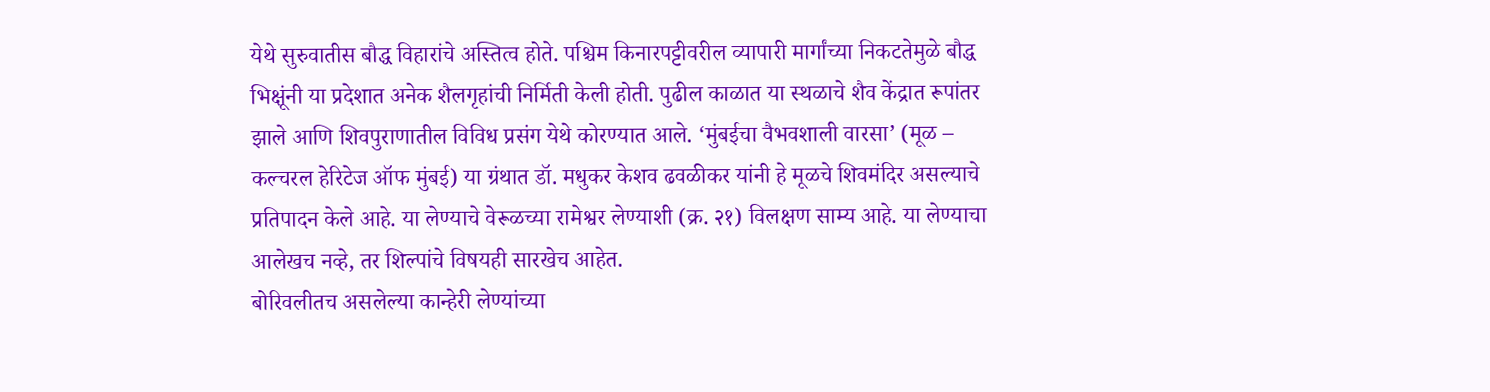येथे सुरुवातीस बौद्ध विहारांचे अस्तित्व होते. पश्चिम किनारपट्टीवरील व्यापारी मार्गांच्या निकटतेमुळे बौद्ध भिक्षूंनी या प्रदेशात अनेक शैलगृहांची निर्मिती केली होती. पुढील काळात या स्थळाचे शैव केंद्रात रूपांतर झाले आणि शिवपुराणातील विविध प्रसंग येथे कोरण्यात आले. ‘मुंबईचा वैभवशाली वारसा’ (मूळ – कल्चरल हेरिटेज ऑफ मुंबई) या ग्रंथात डॉ. मधुकर केशव ढवळीकर यांनी हे मूळचे शिवमंदिर असल्याचे प्रतिपादन केले आहे. या लेण्याचे वेरूळच्या रामेश्वर लेण्याशी (क्र. २१) विलक्षण साम्य आहे. या लेण्याचा आलेखच नव्हे, तर शिल्पांचे विषयही सारखेच आहेत.
बोरिवलीतच असलेल्या कान्हेरी लेण्यांच्या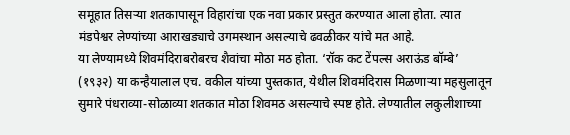समूहात तिसऱ्या शतकापासून विहारांचा एक नवा प्रकार प्रस्तुत करण्यात आला होता. त्यात मंडपेश्वर लेण्यांच्या आराखड्याचे उगमस्थान असल्याचे ढवळीकर यांचे मत आहे.
या लेण्यामध्ये शिवमंदिराबरोबरच शैवांचा मोठा मठ होता. ‘रॉक कट टेंपल्स अराऊंड बॉम्बे’ (१९३२) या कन्हैयालाल एच. वकील यांच्या पुस्तकात, येथील शिवमंदिरास मिळणाऱ्या महसुलातून सुमारे पंधराव्या-सोळाव्या शतकात मोठा शिवमठ असल्याचे स्पष्ट होते. लेण्यातील लकुलीशाच्या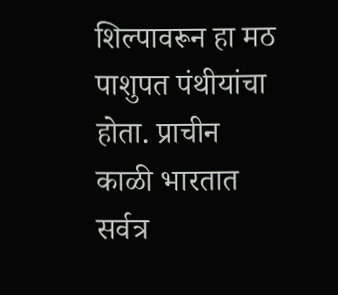शिल्पावरून हा मठ पाशुपत पंथीयांचा होता. प्राचीन काळी भारतात सर्वत्र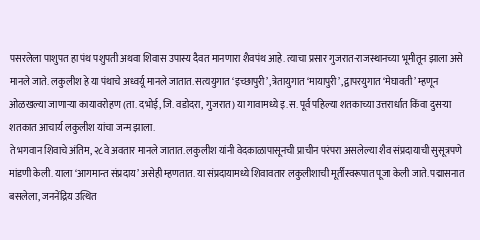पसरलेला पाशुपत हा पंथ पशुपती अथवा शिवास उपास्य दैवत मानणारा शैवपंथ आहे. त्याचा प्रसार गुजरात-राजस्थानच्या भूमीतून झाला असे मानले जाते. लकुलीश हे या पंथाचे अध्वर्यू मानले जातात. सत्ययुगात ‘इच्छापुरी’, त्रेतायुगात ‘मायापुरी’, द्वापरयुगात ‘मेघावती’ म्हणून ओळखल्या जाणाऱ्या कायावरोहण (ता. दभोई, जि. वडोदरा, गुजरात) या गावामध्ये इ.स. पूर्व पहिल्या शतकाच्या उत्तरार्धात किंवा दुसऱ्या शतकात आचार्य लकुलीश यांचा जन्म झाला.
ते भगवान शिवाचे अंतिम, २८वे अवतार मानले जातात. लकुलीश यांनी वेदकाळापासूनची प्राचीन परंपरा असलेल्या शैव संप्रदायाची सुसूत्रपणे मांडणी केली. याला ‘आगमान्त संप्रदाय’ असेही म्हणतात. या संप्रदायामध्ये शिवावतार लकुलीशाची मूर्तीस्वरूपात पूजा केली जाते. पद्मासनात बसलेला, जननेंद्रिय उत्थित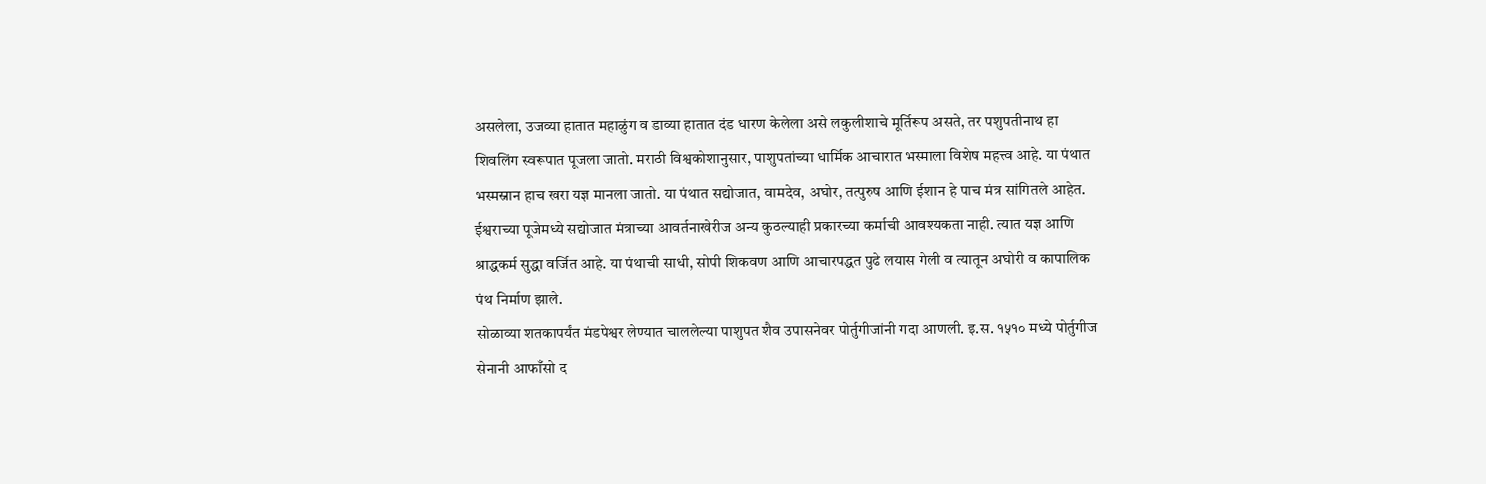असलेला, उजव्या हातात महाळुंग व डाव्या हातात दंड धारण केलेला असे लकुलीशाचे मूर्तिरूप असते, तर पशुपतीनाथ हा शिवलिंग स्वरूपात पूजला जातो. मराठी विश्वकोशानुसार, पाशुपतांच्या धार्मिक आचारात भस्माला विशेष महत्त्व आहे. या पंथात भस्मस्नान हाच खरा यज्ञ मानला जातो. या पंथात सद्योजात, वामदेव, अघोर, तत्पुरुष आणि ईशान हे पाच मंत्र सांगितले आहेत. ईश्वराच्या पूजेमध्ये सद्योजात मंत्राच्या आवर्तनाखेरीज अन्य कुठल्याही प्रकारच्या कर्माची आवश्यकता नाही. त्यात यज्ञ आणि श्राद्धकर्म सुद्धा वर्जित आहे. या पंथाची साधी, सोपी शिकवण आणि आचारपद्धत पुढे लयास गेली व त्यातून अघोरी व कापालिक पंथ निर्माण झाले.
सोळाव्या शतकापर्यंत मंडपेश्वर लेण्यात चाललेल्या पाशुपत शैव उपासनेवर पोर्तुगीजांनी गदा आणली. इ.स. १५१० मध्ये पोर्तुगीज सेनानी आफाँसो द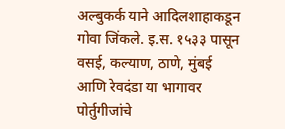अल्बुकर्क याने आदिलशाहाकडून गोवा जिंकले. इ.स. १५३३ पासून वसई, कल्याण, ठाणे, मुंबई आणि रेवदंडा या भागावर पोर्तुगीजांचे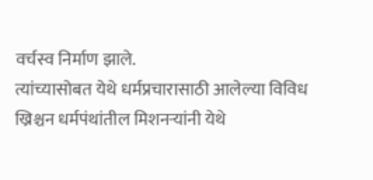वर्चस्व निर्माण झाले.
त्यांच्यासोबत येथे धर्मप्रचारासाठी आलेल्या विविध ख्रिश्चन धर्मपंथांतील मिशनऱ्यांनी येथे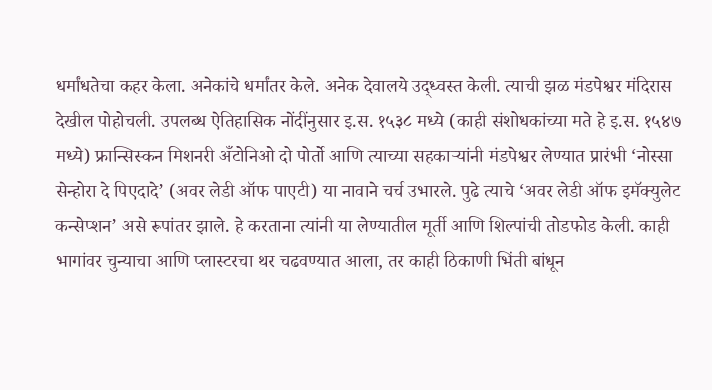धर्मांधतेचा कहर केला. अनेकांचे धर्मांतर केले. अनेक देवालये उद्ध्वस्त केली. त्याची झळ मंडपेश्वर मंदिरास देखील पोहोचली. उपलब्ध ऐतिहासिक नोंदींनुसार इ.स. १५३८ मध्ये (काही संशोधकांच्या मते हे इ.स. १५४७ मध्ये) फ्रान्सिस्कन मिशनरी अँटोनिओ दो पोर्तो आणि त्याच्या सहकाऱ्यांनी मंडपेश्वर लेण्यात प्रारंभी ‘नोस्सा सेन्होरा दे पिएदादे’ (अवर लेडी ऑफ पाएटी) या नावाने चर्च उभारले. पुढे त्याचे ‘अवर लेडी ऑफ इमॅक्युलेट कन्सेप्शन’ असे रूपांतर झाले. हे करताना त्यांनी या लेण्यातील मूर्ती आणि शिल्पांची तोडफोड केली. काही भागांवर चुन्याचा आणि प्लास्टरचा थर चढवण्यात आला, तर काही ठिकाणी भिंती बांधून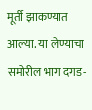मूर्ती झाकण्यात आल्या. या लेण्याचा समोरील भाग दगड-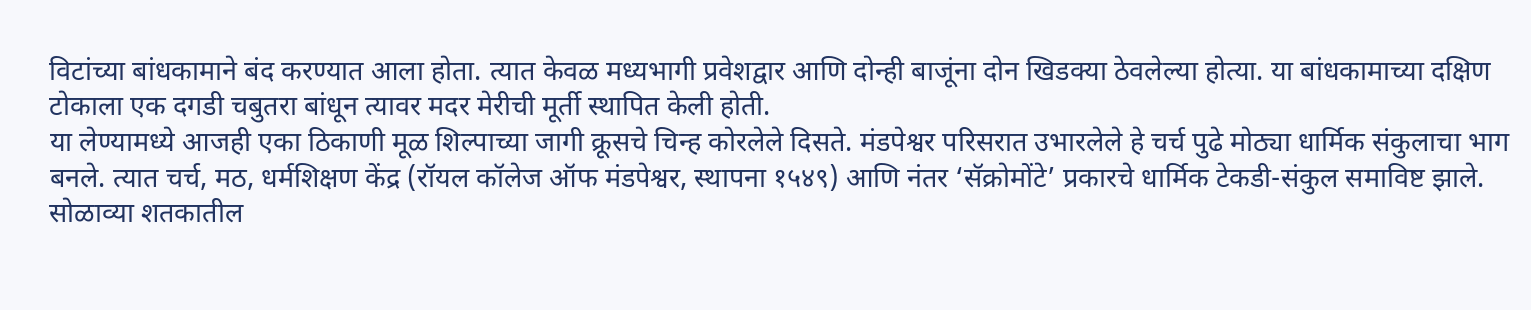विटांच्या बांधकामाने बंद करण्यात आला होता. त्यात केवळ मध्यभागी प्रवेशद्वार आणि दोन्ही बाजूंना दोन खिडक्या ठेवलेल्या होत्या. या बांधकामाच्या दक्षिण टोकाला एक दगडी चबुतरा बांधून त्यावर मदर मेरीची मूर्ती स्थापित केली होती.
या लेण्यामध्ये आजही एका ठिकाणी मूळ शिल्पाच्या जागी क्रूसचे चिन्ह कोरलेले दिसते. मंडपेश्वर परिसरात उभारलेले हे चर्च पुढे मोठ्या धार्मिक संकुलाचा भाग बनले. त्यात चर्च, मठ, धर्मशिक्षण केंद्र (रॉयल कॉलेज ऑफ मंडपेश्वर, स्थापना १५४९) आणि नंतर ‘सॅक्रोमोंटे’ प्रकारचे धार्मिक टेकडी-संकुल समाविष्ट झाले.
सोळाव्या शतकातील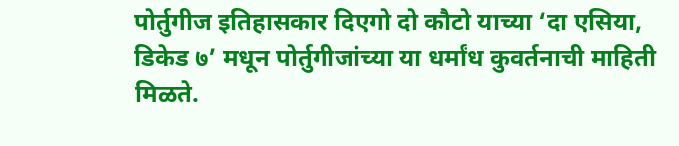पोर्तुगीज इतिहासकार दिएगो दो कौटो याच्या ‘दा एसिया, डिकेड ७’ मधून पोर्तुगीजांच्या या धर्मांध कुवर्तनाची माहिती मिळते.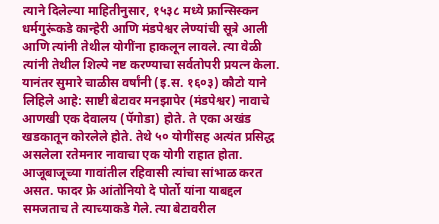त्याने दिलेल्या माहितीनुसार, १५३८ मध्ये फ्रान्सिस्कन धर्मगुरूंकडे कान्हेरी आणि मंडपेश्वर लेण्यांची सूत्रे आली आणि त्यांनी तेथील योगींना हाकलून लावले. त्या वेळी त्यांनी तेथील शिल्पे नष्ट करण्याचा सर्वतोपरी प्रयत्न केला. यानंतर सुमारे चाळीस वर्षांनी (इ.स. १६०३) कौटो याने लिहिले आहे: साष्टी बेटावर मनझापेर (मंडपेश्वर) नावाचे आणखी एक देवालय (पॅगोडा) होते. ते एका अखंड खडकातून कोरलेले होते. तेथे ५० योगींसह अत्यंत प्रसिद्ध असलेला रतेमनार नावाचा एक योगी राहात होता. आजूबाजूच्या गावांतील रहिवासी त्यांचा सांभाळ करत असत. फादर फ्रे आंतोनियो दे पोर्तो यांना याबद्दल समजताच ते त्याच्याकडे गेले. त्या बेटावरील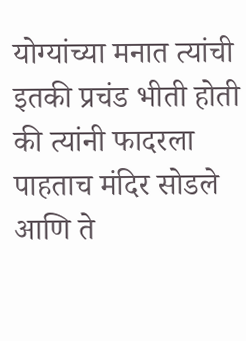योग्यांच्या मनात त्यांची इतकी प्रचंड भीती होती की त्यांनी फादरला पाहताच मंदिर सोडले आणि ते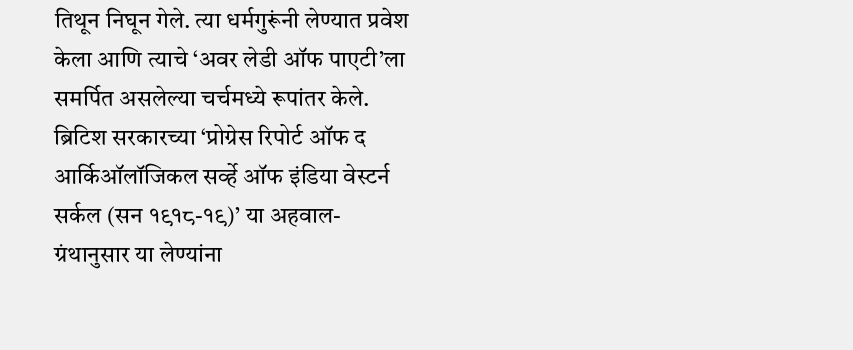तिथून निघून गेले. त्या धर्मगुरूंनी लेण्यात प्रवेश केला आणि त्याचे ‘अवर लेडी ऑफ पाएटी’ला समर्पित असलेल्या चर्चमध्ये रूपांतर केले.
ब्रिटिश सरकारच्या ‘प्रोग्रेस रिपोर्ट ऑफ द आर्किऑलॉजिकल सर्व्हे ऑफ इंडिया वेस्टर्न सर्कल (सन १९१८-१९)’ या अहवाल-ग्रंथानुसार या लेण्यांना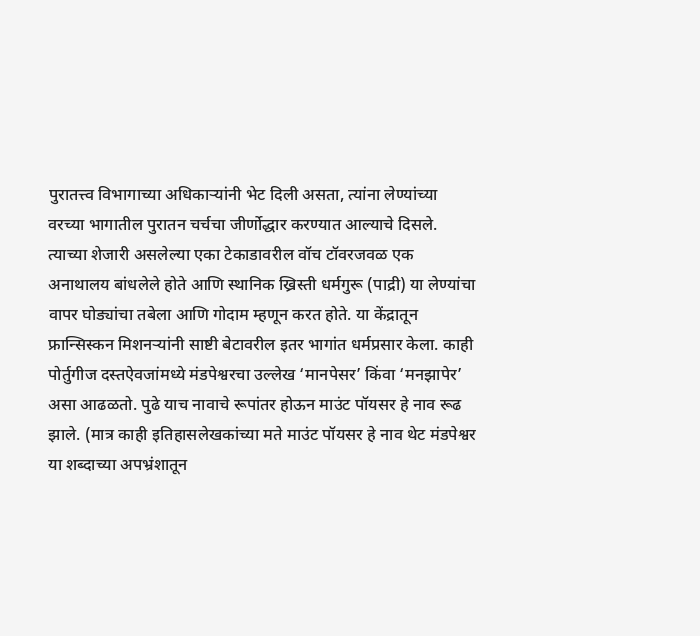पुरातत्त्व विभागाच्या अधिकाऱ्यांनी भेट दिली असता, त्यांना लेण्यांच्या वरच्या भागातील पुरातन चर्चचा जीर्णोद्धार करण्यात आल्याचे दिसले. त्याच्या शेजारी असलेल्या एका टेकाडावरील वॉच टॉवरजवळ एक अनाथालय बांधलेले होते आणि स्थानिक ख्रिस्ती धर्मगुरू (पाद्री) या लेण्यांचा वापर घोड्यांचा तबेला आणि गोदाम म्हणून करत होते. या केंद्रातून फ्रान्सिस्कन मिशनऱ्यांनी साष्टी बेटावरील इतर भागांत धर्मप्रसार केला. काही पोर्तुगीज दस्तऐवजांमध्ये मंडपेश्वरचा उल्लेख ‘मानपेसर’ किंवा ‘मनझापेर’ असा आढळतो. पुढे याच नावाचे रूपांतर होऊन माउंट पॉयसर हे नाव रूढ झाले. (मात्र काही इतिहासलेखकांच्या मते माउंट पॉयसर हे नाव थेट मंडपेश्वर या शब्दाच्या अपभ्रंशातून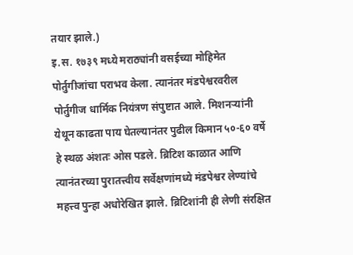तयार झाले.)
इ.स. १७३९ मध्ये मराठ्यांनी वसईच्या मोहिमेत पोर्तुगीजांचा पराभव केला. त्यानंतर मंडपेश्वरवरील पोर्तुगीज धार्मिक नियंत्रण संपुष्टात आले. मिशनऱ्यांनी येथून काढता पाय घेतल्यानंतर पुढील किमान ५०-६० वर्षे हे स्थळ अंशतः ओस पडले. ब्रिटिश काळात आणि त्यानंतरच्या पुरातत्त्वीय सर्वेक्षणांमध्ये मंडपेश्वर लेण्यांचे महत्त्व पुन्हा अधोरेखित झाले. ब्रिटिशांनी ही लेणी संरक्षित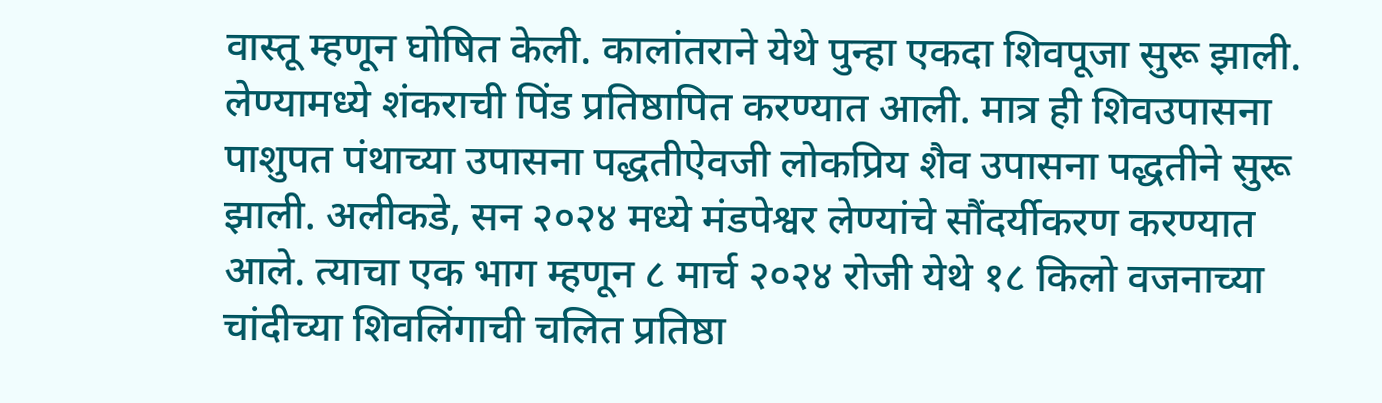वास्तू म्हणून घोषित केली. कालांतराने येथे पुन्हा एकदा शिवपूजा सुरू झाली. लेण्यामध्ये शंकराची पिंड प्रतिष्ठापित करण्यात आली. मात्र ही शिवउपासना पाशुपत पंथाच्या उपासना पद्धतीऐवजी लोकप्रिय शैव उपासना पद्धतीने सुरू झाली. अलीकडे, सन २०२४ मध्ये मंडपेश्वर लेण्यांचे सौंदर्यीकरण करण्यात आले. त्याचा एक भाग म्हणून ८ मार्च २०२४ रोजी येथे १८ किलो वजनाच्या चांदीच्या शिवलिंगाची चलित प्रतिष्ठा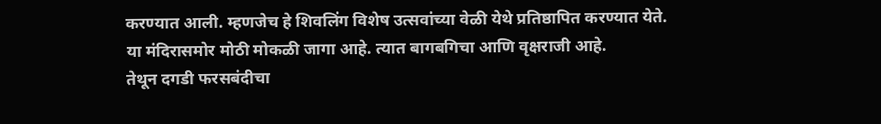करण्यात आली. म्हणजेच हे शिवलिंग विशेष उत्सवांच्या वेळी येथे प्रतिष्ठापित करण्यात येते.
या मंदिरासमोर मोठी मोकळी जागा आहे. त्यात बागबगिचा आणि वृक्षराजी आहे.
तेथून दगडी फरसबंदीचा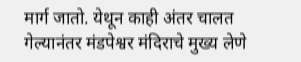मार्ग जातो. येथून काही अंतर चालत गेल्यानंतर मंडपेश्वर मंदिराचे मुख्य लेणे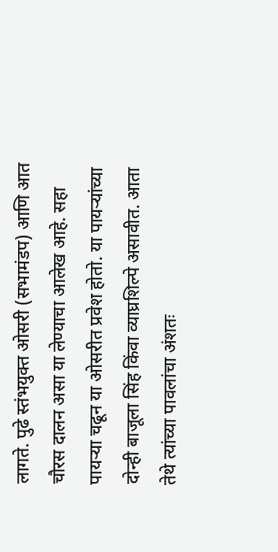लागते. पुढे स्तंभयुक्त ओसरी (सभामंडप) आणि आत चौरस दालन असा या लेण्याचा आलेख आहे. सहा पायऱ्या चढून या ओसरीत प्रवेश होतो. या पायऱ्यांच्या दोन्ही बाजूला सिंह किंवा व्याघ्रशिल्पे असावीत. आता तेथे त्यांच्या पावलांचा अंशतः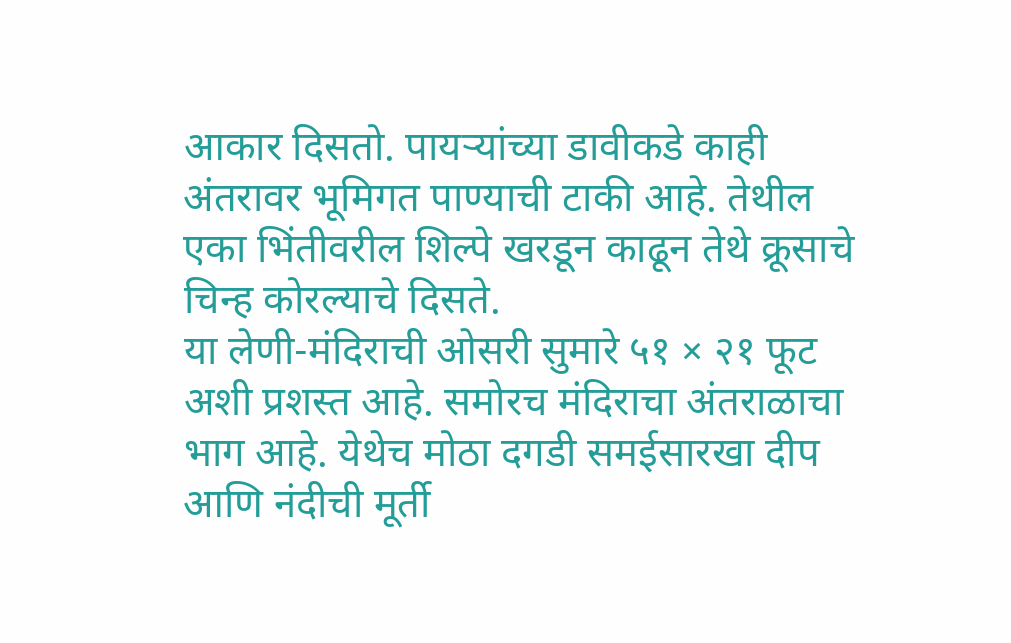आकार दिसतो. पायऱ्यांच्या डावीकडे काही अंतरावर भूमिगत पाण्याची टाकी आहे. तेथील एका भिंतीवरील शिल्पे खरडून काढून तेथे क्रूसाचे चिन्ह कोरल्याचे दिसते.
या लेणी-मंदिराची ओसरी सुमारे ५१ × २१ फूट अशी प्रशस्त आहे. समोरच मंदिराचा अंतराळाचा भाग आहे. येथेच मोठा दगडी समईसारखा दीप आणि नंदीची मूर्ती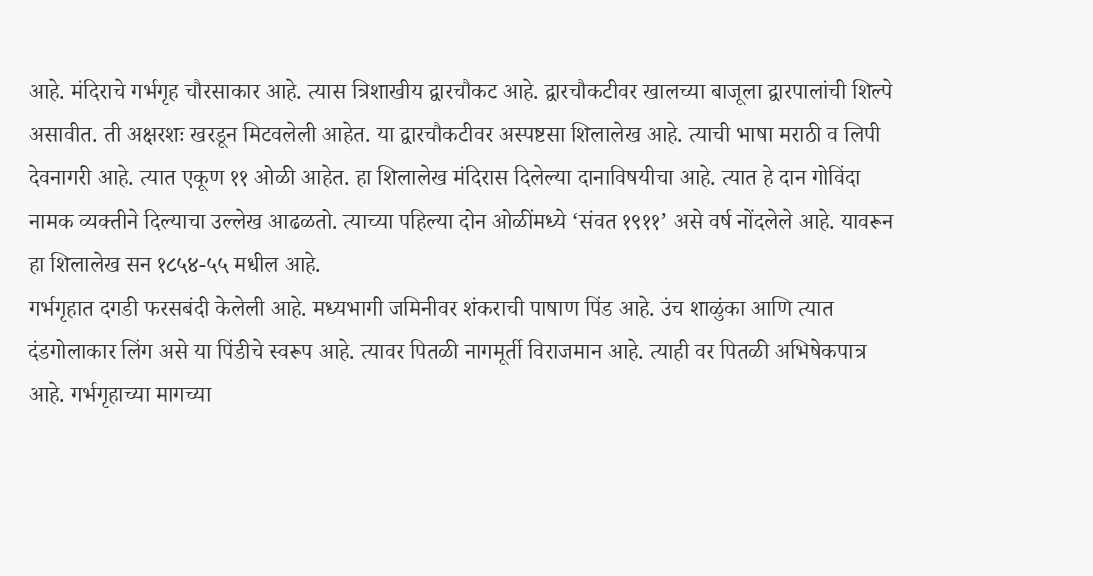आहे. मंदिराचे गर्भगृह चौरसाकार आहे. त्यास त्रिशाखीय द्वारचौकट आहे. द्वारचौकटीवर खालच्या बाजूला द्वारपालांची शिल्पे असावीत. ती अक्षरशः खरडून मिटवलेली आहेत. या द्वारचौकटीवर अस्पष्टसा शिलालेख आहे. त्याची भाषा मराठी व लिपी देवनागरी आहे. त्यात एकूण ११ ओळी आहेत. हा शिलालेख मंदिरास दिलेल्या दानाविषयीचा आहे. त्यात हे दान गोविंदा नामक व्यक्तीने दिल्याचा उल्लेख आढळतो. त्याच्या पहिल्या दोन ओळींमध्ये ‘संवत १९११’ असे वर्ष नोंदलेले आहे. यावरून हा शिलालेख सन १८५४-५५ मधील आहे.
गर्भगृहात दगडी फरसबंदी केलेली आहे. मध्यभागी जमिनीवर शंकराची पाषाण पिंड आहे. उंच शाळुंका आणि त्यात दंडगोलाकार लिंग असे या पिंडीचे स्वरूप आहे. त्यावर पितळी नागमूर्ती विराजमान आहे. त्याही वर पितळी अभिषेकपात्र आहे. गर्भगृहाच्या मागच्या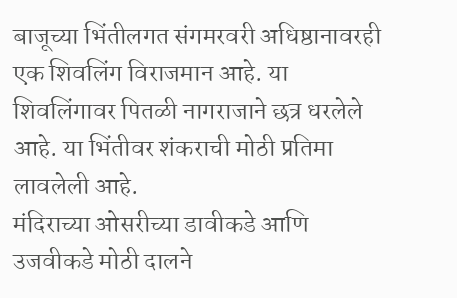बाजूच्या भिंतीलगत संगमरवरी अधिष्ठानावरही एक शिवलिंग विराजमान आहे. या शिवलिंगावर पितळी नागराजाने छत्र धरलेले आहे. या भिंतीवर शंकराची मोठी प्रतिमा लावलेली आहे.
मंदिराच्या ओसरीच्या डावीकडे आणि उजवीकडे मोठी दालने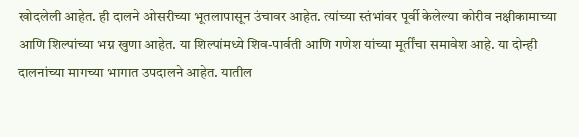खोदलेली आहेत. ही दालने ओसरीच्या भूतलापासून उंचावर आहेत. त्यांच्या स्तंभांवर पूर्वी केलेल्या कोरीव नक्षीकामाच्या आणि शिल्पांच्या भग्न खुणा आहेत. या शिल्पांमध्ये शिव-पार्वती आणि गणेश यांच्या मूर्तींचा समावेश आहे. या दोन्ही दालनांच्या मागच्या भागात उपदालने आहेत. यातील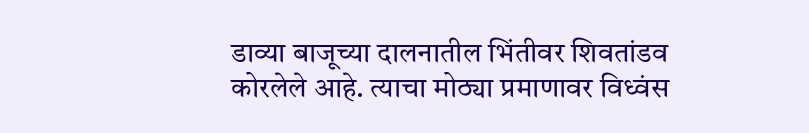डाव्या बाजूच्या दालनातील भिंतीवर शिवतांडव कोरलेले आहे. त्याचा मोठ्या प्रमाणावर विध्वंस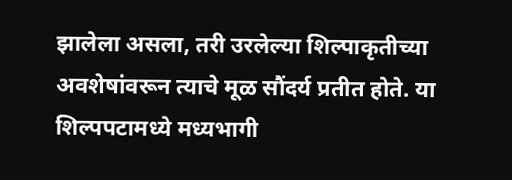झालेला असला, तरी उरलेल्या शिल्पाकृतीच्या अवशेषांवरून त्याचे मूळ सौंदर्य प्रतीत होते. या शिल्पपटामध्ये मध्यभागी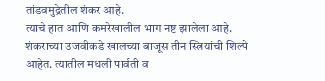तांडवमुद्रेतील शंकर आहे.
त्याचे हात आणि कमरेखालील भाग नष्ट झालेला आहे. शंकराच्या उजवीकडे खालच्या बाजूस तीन स्त्रियांची शिल्पे आहेत. त्यातील मधली पार्वती व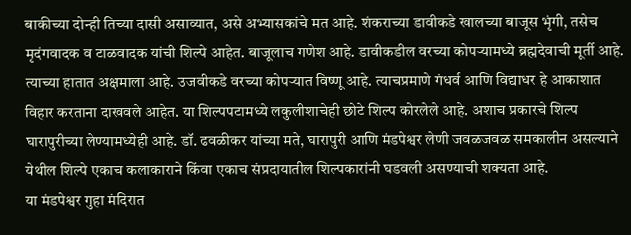बाकीच्या दोन्ही तिच्या दासी असाव्यात, असे अभ्यासकांचे मत आहे. शंकराच्या डावीकडे खालच्या बाजूस भृंगी, तसेच मृदंगवादक व टाळवादक यांची शिल्पे आहेत. बाजूलाच गणेश आहे. डावीकडील वरच्या कोपऱ्यामध्ये ब्रह्मदेवाची मूर्ती आहे. त्याच्या हातात अक्षमाला आहे. उजवीकडे वरच्या कोपऱ्यात विष्णू आहे. त्याचप्रमाणे गंधर्व आणि विद्याधर हे आकाशात विहार करताना दाखवले आहेत. या शिल्पपटामध्ये लकुलीशाचेही छोटे शिल्प कोरलेले आहे. अशाच प्रकारचे शिल्प घारापुरीच्या लेण्यामध्येही आहे. डॉ. ढवळीकर यांच्या मते, घारापुरी आणि मंडपेश्वर लेणी जवळजवळ समकालीन असल्याने येथील शिल्पे एकाच कलाकाराने किंवा एकाच संप्रदायातील शिल्पकारांनी घडवली असण्याची शक्यता आहे.
या मंडपेश्वर गुहा मंदिरात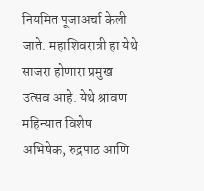नियमित पूजाअर्चा केली जाते. महाशिवरात्री हा येथे साजरा होणारा प्रमुख उत्सव आहे. येथे श्रावण महिन्यात विशेष अभिषेक, रुद्रपाठ आणि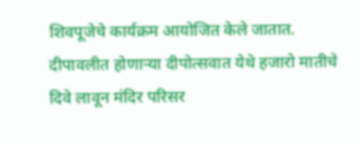शिवपूजेचे कार्यक्रम आयोजित केले जातात. दीपावलीत होणाऱ्या दीपोत्सवात येथे हजारो मातीचे दिवे लावून मंदिर परिसर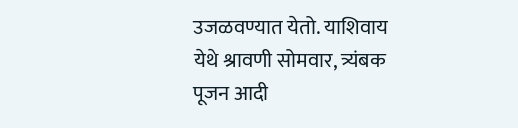उजळवण्यात येतो. याशिवाय येथे श्रावणी सोमवार, त्र्यंबक पूजन आदी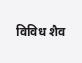विविध शैव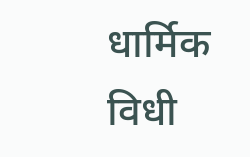धार्मिक विधी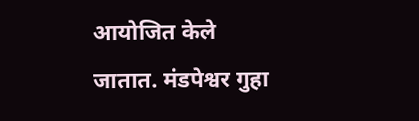आयोजित केले जातात. मंडपेश्वर गुहा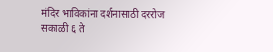मंदिर भाविकांना दर्शनासाठी दररोज सकाळी ६ ते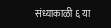संध्याकाळी ६ या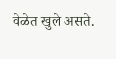वेळेत खुले असते.